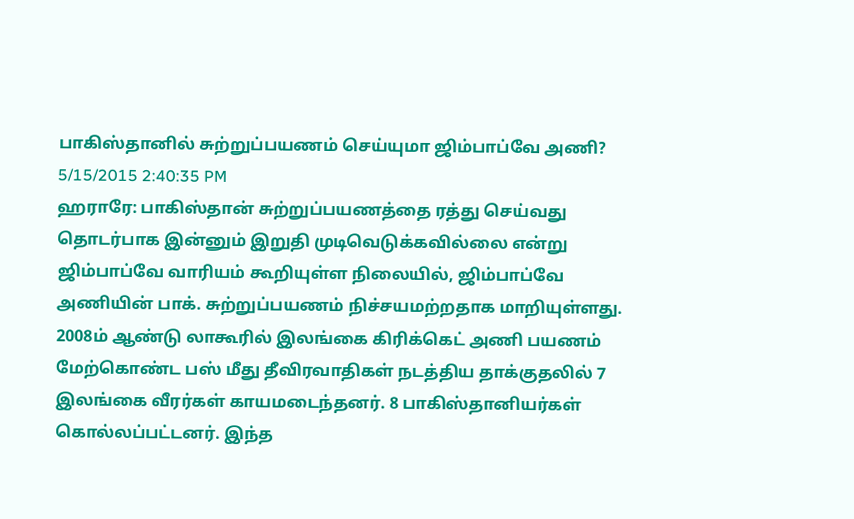பாகிஸ்தானில் சுற்றுப்பயணம் செய்யுமா ஜிம்பாப்வே அணி?
5/15/2015 2:40:35 PM
ஹராரே: பாகிஸ்தான் சுற்றுப்பயணத்தை ரத்து செய்வது தொடர்பாக இன்னும் இறுதி முடிவெடுக்கவில்லை என்று ஜிம்பாப்வே வாரியம் கூறியுள்ள நிலையில், ஜிம்பாப்வே அணியின் பாக். சுற்றுப்பயணம் நிச்சயமற்றதாக மாறியுள்ளது. 2008ம் ஆண்டு லாகூரில் இலங்கை கிரிக்கெட் அணி பயணம் மேற்கொண்ட பஸ் மீது தீவிரவாதிகள் நடத்திய தாக்குதலில் 7 இலங்கை வீரர்கள் காயமடைந்தனர். 8 பாகிஸ்தானியர்கள் கொல்லப்பட்டனர். இந்த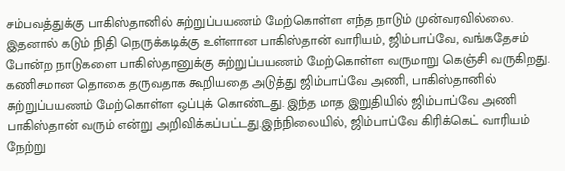சம்பவத்துக்கு பாகிஸ்தானில் சுற்றுப்பயணம் மேற்கொள்ள எந்த நாடும் முன்வரவில்லை. இதனால் கடும் நிதி நெருக்கடிக்கு உள்ளான பாகிஸ்தான் வாரியம், ஜிம்பாப்வே, வங்கதேசம் போன்ற நாடுகளை பாகிஸ்தானுக்கு சுற்றுப்பயணம் மேற்கொள்ள வருமாறு கெஞ்சி வருகிறது. கணிசமான தொகை தருவதாக கூறியதை அடுத்து ஜிம்பாப்வே அணி, பாகிஸ்தானில் சுற்றுப்பயணம் மேற்கொள்ள ஒப்புக் கொண்டது. இந்த மாத இறுதியில் ஜிம்பாப்வே அணி பாகிஸ்தான் வரும் என்று அறிவிக்கப்பட்டது.இந்நிலையில், ஜிம்பாப்வே கிரிக்கெட் வாரியம் நேற்று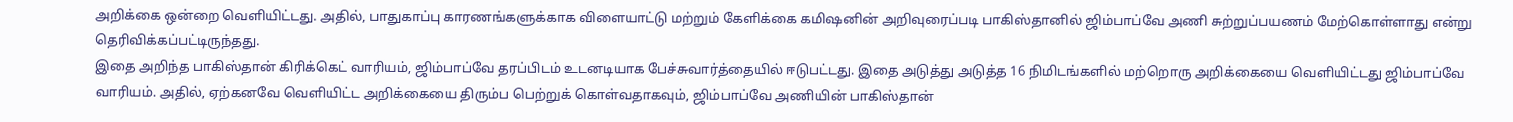அறிக்கை ஒன்றை வெளியிட்டது. அதில், பாதுகாப்பு காரணங்களுக்காக விளையாட்டு மற்றும் கேளிக்கை கமிஷனின் அறிவுரைப்படி பாகிஸ்தானில் ஜிம்பாப்வே அணி சுற்றுப்பயணம் மேற்கொள்ளாது என்று தெரிவிக்கப்பட்டிருந்தது.
இதை அறிந்த பாகிஸ்தான் கிரிக்கெட் வாரியம், ஜிம்பாப்வே தரப்பிடம் உடனடியாக பேச்சுவார்த்தையில் ஈடுபட்டது. இதை அடுத்து அடுத்த 16 நிமிடங்களில் மற்றொரு அறிக்கையை வெளியிட்டது ஜிம்பாப்வே வாரியம். அதில், ஏற்கனவே வெளியிட்ட அறிக்கையை திரும்ப பெற்றுக் கொள்வதாகவும், ஜிம்பாப்வே அணியின் பாகிஸ்தான்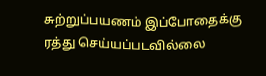சுற்றுப்பயணம் இப்போதைக்கு ரத்து செய்யப்படவில்லை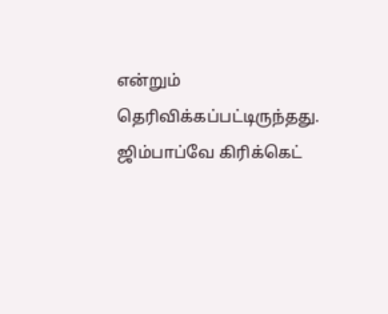என்றும் தெரிவிக்கப்பட்டிருந்தது. ஜிம்பாப்வே கிரிக்கெட்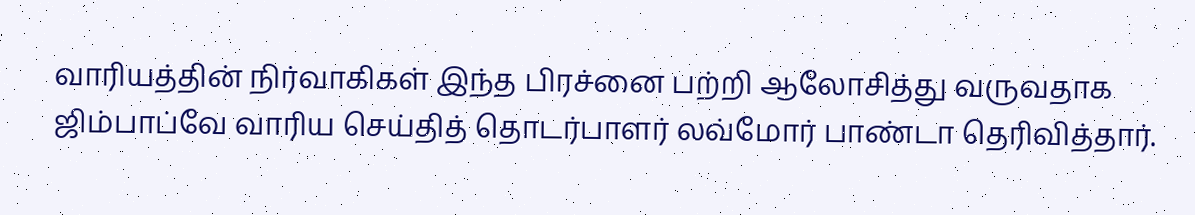வாரியத்தின் நிர்வாகிகள் இந்த பிரச்னை பற்றி ஆலோசித்து வருவதாக ஜிம்பாப்வே வாரிய செய்தித் தொடர்பாளர் லவ்மோர் பாண்டா தெரிவித்தார்.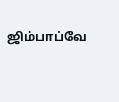ஜிம்பாப்வே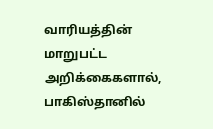வாரியத்தின் மாறுபட்ட அறிக்கைகளால், பாகிஸ்தானில்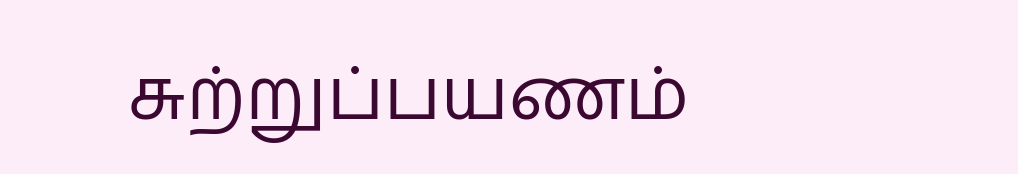சுற்றுப்பயணம்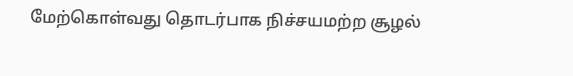மேற்கொள்வது தொடர்பாக நிச்சயமற்ற சூழல்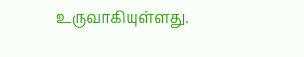உருவாகியுள்ளது.